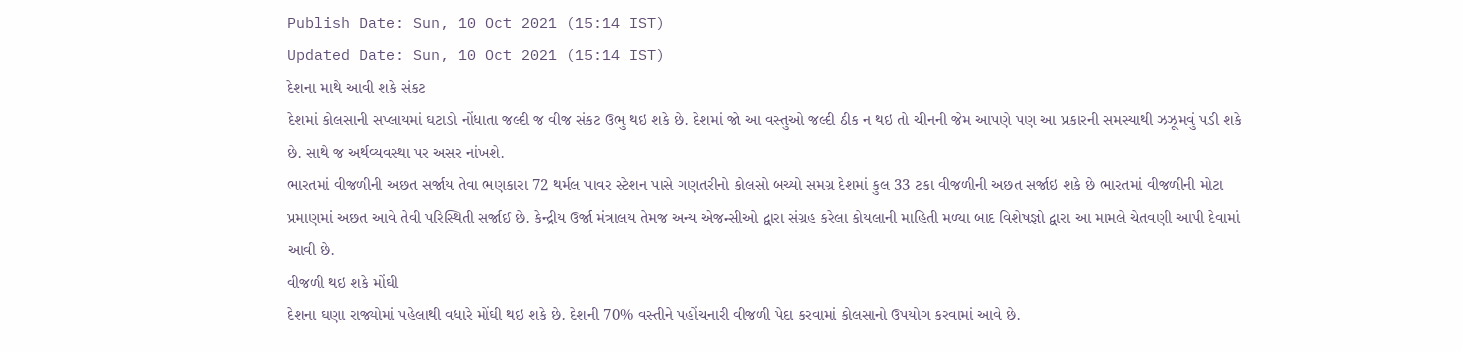Publish Date: Sun, 10 Oct 2021 (15:14 IST)
Updated Date: Sun, 10 Oct 2021 (15:14 IST)
દેશના માથે આવી શકે સંકટ
દેશમાં કોલસાની સપ્લાયમાં ઘટાડો નોંધાતા જલ્દી જ વીજ સંકટ ઉભુ થઇ શકે છે. દેશમાં જો આ વસ્તુઓ જલ્દી ઠીક ન થઇ તો ચીનની જેમ આપણે પણ આ પ્રકારની સમસ્યાથી ઝઝૂમવું પડી શકે છે. સાથે જ અર્થવ્યવસ્થા પર અસર નાંખશે.
ભારતમાં વીજળીની અછત સર્જાય તેવા ભણકારા 72 થર્મલ પાવર સ્ટેશન પાસે ગણતરીનો કોલસો બચ્યો સમગ્ર દેશમાં કુલ 33 ટકા વીજળીની અછત સર્જાઇ શકે છે ભારતમાં વીજળીની મોટા પ્રમાણમાં અછત આવે તેવી પરિસ્થિતી સર્જાઈ છે. કેન્દ્રીય ઉર્જા મંત્રાલય તેમજ અન્ય એજન્સીઓ દ્વારા સંગ્રહ કરેલા કોયલાની માહિતી મળ્યા બાદ વિશેષજ્ઞો દ્વારા આ મામલે ચેતવણી આપી દેવામાં આવી છે.
વીજળી થઇ શકે મોંઘી
દેશના ઘણા રાજ્યોમાં પહેલાથી વધારે મોંઘી થઇ શકે છે. દેશની 70% વસ્તીને પહોંચનારી વીજળી પેદા કરવામાં કોલસાનો ઉપયોગ કરવામાં આવે છે.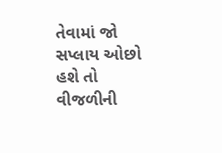તેવામાં જો સપ્લાય ઓછો હશે તો વીજળીની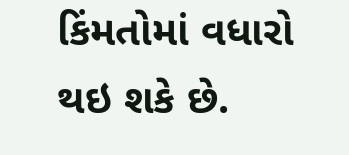કિંમતોમાં વધારો થઇ શકે છે.